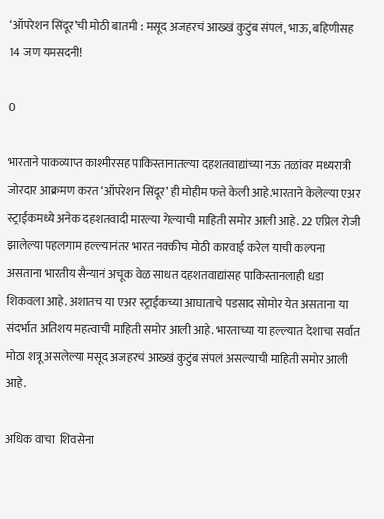‘ऑपरेशन सिंदूर’ची मोठी बातमी : मसूद अजहरचं आख्खं कुटुंब संपलं, भाऊ, बहिणीसह 14 जण यमसदनी!

0

भारताने पाकव्याप्त काश्मीरसह पाकिस्तानातल्या दहशतवाद्यांच्या नऊ तळांवर मध्यरात्री जोरदार आक्रमण करत ‘ऑपरेशन सिंदूर’ ही मोहीम फत्ते केली आहे.भारताने केलेल्या एअर स्ट्राईकमध्ये अनेक दहशतवादी मारल्या गेल्याची माहिती समोर आली आहे. 22 एप्रिल रोजी झालेल्या पहलगाम हल्ल्यानंतर भारत नक्कीच मोठी कारवाई करेल याची कल्पना असताना भारतीय सैन्यानं अचूक वेळ साधत दहशतवाद्यांसह पाकिस्तानलाही धडा शिकवला आहे. अशातच या एअर स्ट्राईकच्या आघाताचे पडसाद सोमोर येत असताना या संदर्भात अतिशय महत्वाची माहिती समोर आली आहे. भारताच्या या हल्ल्यात देशाचा सर्वात मोठा शत्रू असलेल्या मसूद अजहरचं आख्खं कुटुंब संपलं असल्याची माहिती समोर आली आहे.

अधिक वाचा  शिवसेना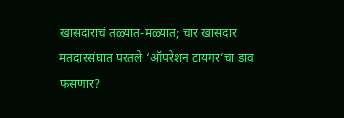खासदाराचं तळ्यात-मळ्यात; चार खासदार मतदारसंघात परतले ‘ऑपरेशन टायगर’चा डाव फसणार?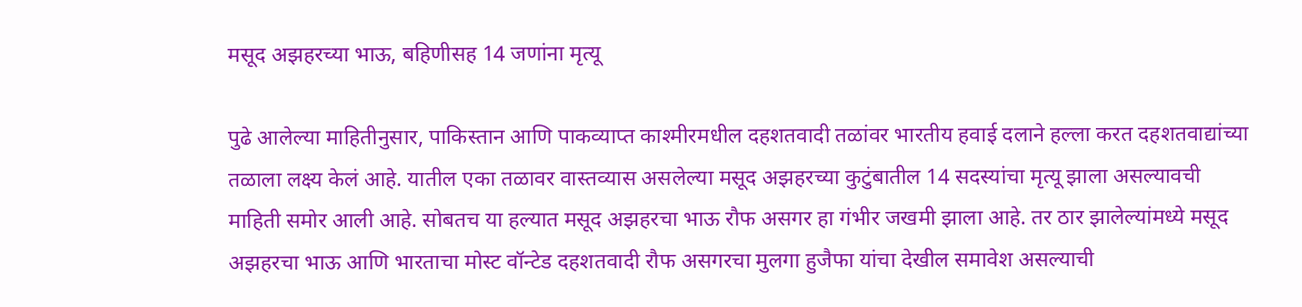मसूद अझहरच्या भाऊ, बहिणीसह 14 जणांना मृत्यू

पुढे आलेल्या माहितीनुसार, पाकिस्तान आणि पाकव्याप्त काश्मीरमधील दहशतवादी तळांवर भारतीय हवाई दलाने हल्ला करत दहशतवाद्यांच्या तळाला लक्ष्य केलं आहे. यातील एका तळावर वास्तव्यास असलेल्या मसूद अझहरच्या कुटुंबातील 14 सदस्यांचा मृत्यू झाला असल्यावची माहिती समोर आली आहे. सोबतच या हल्यात मसूद अझहरचा भाऊ रौफ असगर हा गंभीर जखमी झाला आहे. तर ठार झालेल्यांमध्ये मसूद अझहरचा भाऊ आणि भारताचा मोस्ट वॉन्टेड दहशतवादी रौफ असगरचा मुलगा हुजैफा यांचा देखील समावेश असल्याची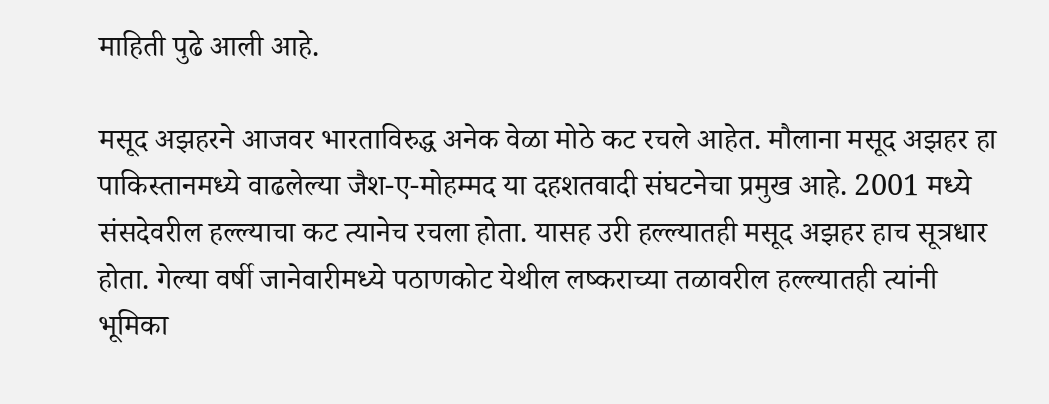माहिती पुढे आली आहे.

मसूद अझहरने आजवर भारताविरुद्ध अनेक वेळा मोठे कट रचले आहेत. मौलाना मसूद अझहर हा पाकिस्तानमध्ये वाढलेल्या जैश-ए-मोहम्मद या दहशतवादी संघटनेचा प्रमुख आहे. 2001 मध्ये संसदेवरील हल्ल्याचा कट त्यानेच रचला होता. यासह उरी हल्ल्यातही मसूद अझहर हाच सूत्रधार होता. गेल्या वर्षी जानेवारीमध्ये पठाणकोट येथील लष्कराच्या तळावरील हल्ल्यातही त्यांनी भूमिका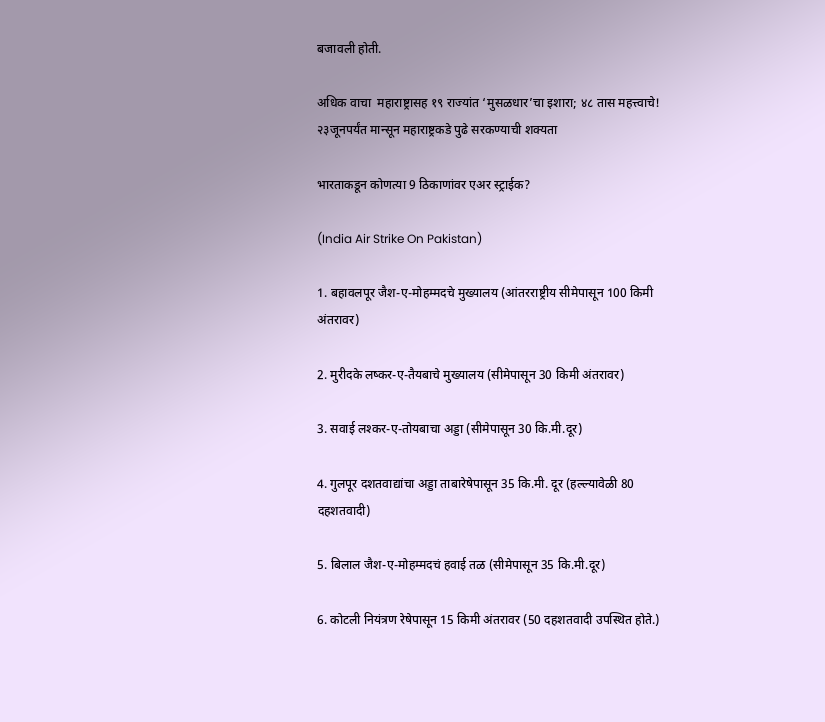बजावली होती.

अधिक वाचा  महाराष्ट्रासह १९ राज्यांत ‘मुसळधार’चा इशारा; ४८ तास महत्त्वाचे! २३जूनपर्यंत मान्सून महाराष्ट्रकडे पुढे सरकण्याची शक्यता

भारताकडून कोणत्या 9 ठिकाणांवर एअर स्ट्राईक?

(India Air Strike On Pakistan)

1. बहावलपूर जैश-ए-मोहम्मदचे मुख्यालय (आंतरराष्ट्रीय सीमेपासून 100 किमी अंतरावर)

2. मुरीदके लष्कर-ए-तैयबाचे मुख्यालय (सीमेपासून 30 किमी अंतरावर)

3. सवाई लश्कर-ए-तोयबाचा अड्डा (सीमेपासून 30 कि.मी.दूर)

4. गुलपूर दशतवाद्यांचा अड्डा ताबारेषेपासून 35 कि.मी. दूर (हल्ल्यावेळी 80 दहशतवादी)

5. बिलाल जैश-ए-मोहम्मदचं हवाई तळ (सीमेपासून 35 कि.मी.दूर)

6. कोटली नियंत्रण रेषेपासून 15 किमी अंतरावर (50 दहशतवादी उपस्थित होते.)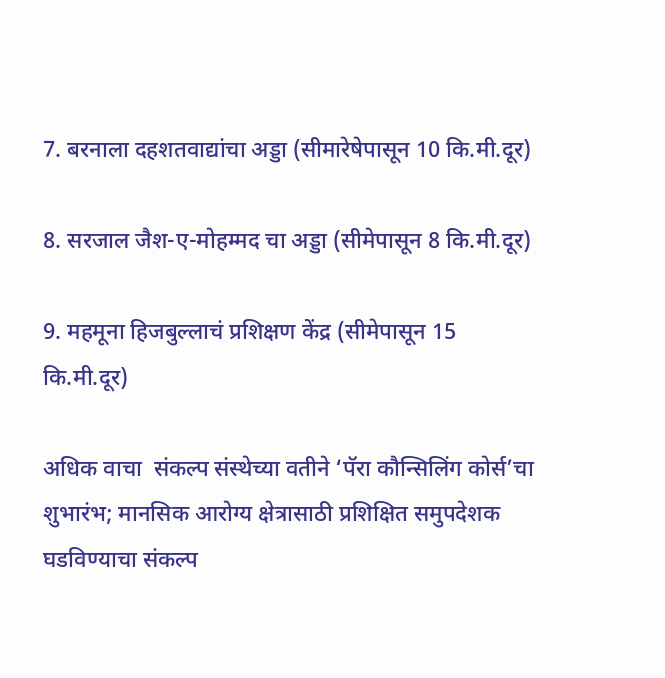7. बरनाला दहशतवाद्यांचा अड्डा (सीमारेषेपासून 10 कि.मी.दूर)

8. सरजाल जैश-ए-मोहम्मद चा अड्डा (सीमेपासून 8 कि.मी.दूर)

9. महमूना हिजबुल्लाचं प्रशिक्षण केंद्र (सीमेपासून 15 कि.मी.दूर)

अधिक वाचा  संकल्प संस्थेच्या वतीने ‘पॅरा कौन्सिलिंग कोर्स’चा शुभारंभ; मानसिक आरोग्य क्षेत्रासाठी प्रशिक्षित समुपदेशक घडविण्याचा संकल्प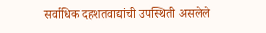सर्वाधिक दहशतवाद्यांची उपस्थिती असलेले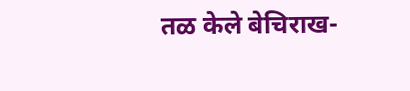तळ केले बेचिराख-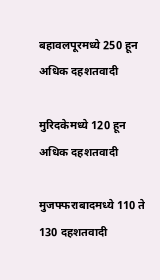बहावलपूरमध्ये 250 हून अधिक दहशतवादी

मुरिदकेमध्ये 120 हून अधिक दहशतवादी

मुजफ्फराबादमध्ये 110 ते 130 दहशतवादी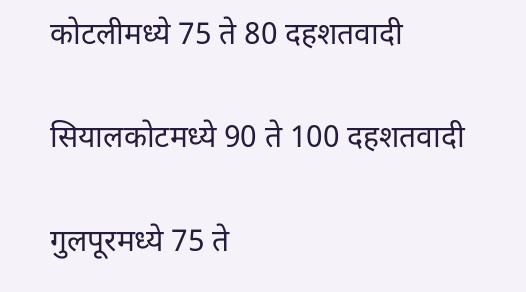कोटलीमध्ये 75 ते 80 दहशतवादी

सियालकोटमध्ये 90 ते 100 दहशतवादी

गुलपूरमध्ये 75 ते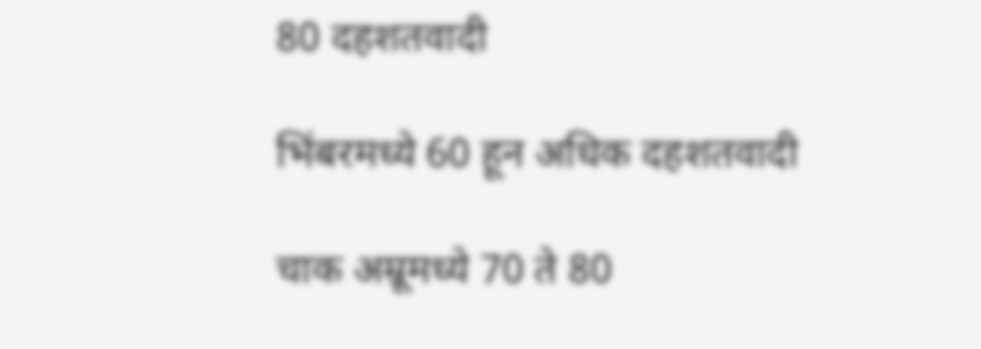80 दहशतवादी

भिंबरमध्ये 60 हून अधिक दहशतवादी

चाक अम्रूमध्ये 70 ते 80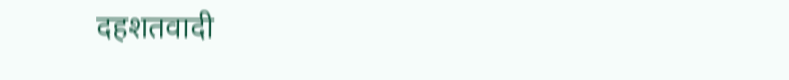दहशतवादी